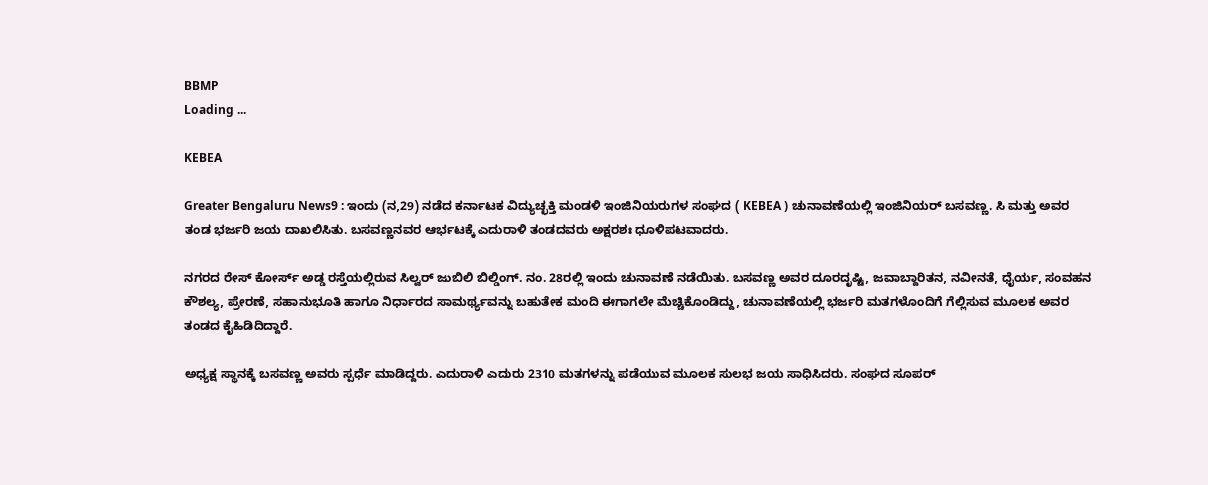BBMP
Loading ...

KEBEA

Greater Bengaluru News9 : ಇಂದು (ನ,29) ನಡೆದ ಕರ್ನಾಟಕ ವಿದ್ಯುಚ್ಛಕ್ತಿ ಮಂಡಳಿ ಇಂಜಿನಿಯರುಗಳ ಸಂಘದ ( KEBEA ) ಚುನಾವಣೆಯಲ್ಲಿ ಇಂಜಿನಿಯರ್ ಬಸವಣ್ಣ. ಸಿ ಮತ್ತು ಅವರ ತಂಡ ಭರ್ಜರಿ ಜಯ ದಾಖಲಿಸಿತು. ಬಸವಣ್ಣನವರ ಆರ್ಭಟಕ್ಕೆ ಎದುರಾಳಿ ತಂಡದವರು ಅಕ್ಷರಶಃ ಧೂಳಿಪಟವಾದರು.

ನಗರದ ರೇಸ್ ಕೋರ್ಸ್ ಅಡ್ಡ ರಸ್ತೆಯಲ್ಲಿರುವ ಸಿಲ್ವರ್ ಜುಬಿಲಿ ಬಿಲ್ಡಿಂಗ್. ನಂ. 28ರಲ್ಲಿ ಇಂದು ಚುನಾವಣೆ ನಡೆಯಿತು. ಬಸವಣ್ಣ ಅವರ ದೂರದೃಷ್ಟಿ, ಜವಾಬ್ದಾರಿತನ, ನವೀನತೆ, ಧೈರ್ಯ, ಸಂವಹನ ಕೌಶಲ್ಯ, ಪ್ರೇರಣೆ, ಸಹಾನುಭೂತಿ ಹಾಗೂ ನಿರ್ಧಾರದ ಸಾಮರ್ಥ್ಯವನ್ನು ಬಹುತೇಕ ಮಂದಿ ಈಗಾಗಲೇ ಮೆಚ್ಚಿಕೊಂಡಿದ್ದು, ಚುನಾವಣೆಯಲ್ಲಿ ಭರ್ಜರಿ ಮತಗಳೊಂದಿಗೆ ಗೆಲ್ಲಿಸುವ ಮೂಲಕ ಅವರ ತಂಡದ ಕೈಹಿಡಿದಿದ್ದಾರೆ.

ಅಧ್ಯಕ್ಷ ಸ್ಥಾನಕ್ಕೆ ಬಸವಣ್ಣ ಅವರು ಸ್ಪರ್ಧೆ ಮಾಡಿದ್ದರು. ಎದುರಾಳಿ ಎದುರು 2310 ಮತಗಳನ್ನು ಪಡೆಯುವ ಮೂಲಕ ಸುಲಭ ಜಯ ಸಾಧಿಸಿದರು. ಸಂಘದ ಸೂಪರ್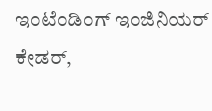ಇಂಟೆಂಡಿಂಗ್ ಇಂಜಿನಿಯರ್ ಕೇಡರ್,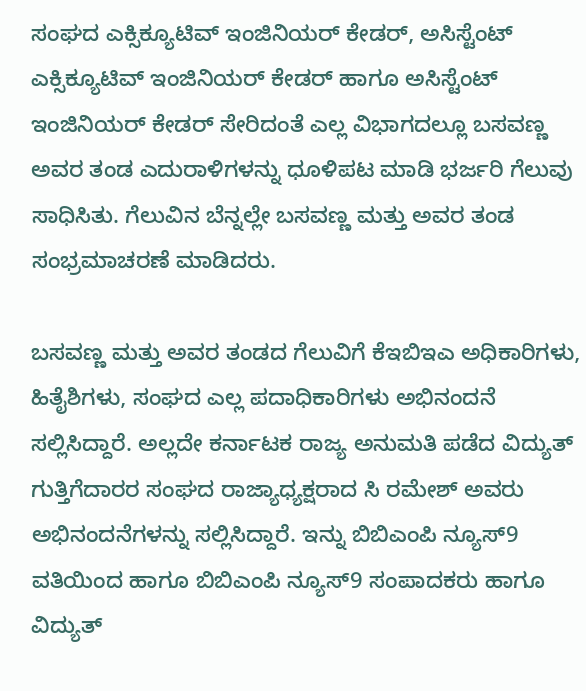ಸಂಘದ ಎಕ್ಸಿಕ್ಯೂಟಿವ್ ಇಂಜಿನಿಯರ್ ಕೇಡರ್, ಅಸಿಸ್ಟೆಂಟ್ ಎಕ್ಸಿಕ್ಯೂಟಿವ್ ಇಂಜಿನಿಯರ್ ಕೇಡರ್ ಹಾಗೂ ಅಸಿಸ್ಟೆಂಟ್ ಇಂಜಿನಿಯರ್ ಕೇಡರ್ ಸೇರಿದಂತೆ ಎಲ್ಲ ವಿಭಾಗದಲ್ಲೂ ಬಸವಣ್ಣ ಅವರ ತಂಡ ಎದುರಾಳಿಗಳನ್ನು ಧೂಳಿಪಟ ಮಾಡಿ ಭರ್ಜರಿ ಗೆಲುವು ಸಾಧಿಸಿತು. ಗೆಲುವಿನ ಬೆನ್ನಲ್ಲೇ ಬಸವಣ್ಣ ಮತ್ತು ಅವರ ತಂಡ ಸಂಭ್ರಮಾಚರಣೆ ಮಾಡಿದರು.

ಬಸವಣ್ಣ ಮತ್ತು ಅವರ ತಂಡದ ಗೆಲುವಿಗೆ ಕೆಇಬಿಇಎ ಅಧಿಕಾರಿಗಳು, ಹಿತೈಶಿಗಳು, ಸಂಘದ ಎಲ್ಲ ಪದಾಧಿಕಾರಿಗಳು ಅಭಿನಂದನೆ ಸಲ್ಲಿಸಿದ್ದಾರೆ. ಅಲ್ಲದೇ ಕರ್ನಾಟಕ ರಾಜ್ಯ ಅನುಮತಿ ಪಡೆದ ವಿದ್ಯುತ್ ಗುತ್ತಿಗೆದಾರರ ಸಂಘದ ರಾಜ್ಯಾಧ್ಯಕ್ಷರಾದ ಸಿ ರಮೇಶ್ ಅವರು ಅಭಿನಂದನೆಗಳನ್ನು ಸಲ್ಲಿಸಿದ್ದಾರೆ. ಇನ್ನು ಬಿಬಿಎಂಪಿ ನ್ಯೂಸ್9 ವತಿಯಿಂದ ಹಾಗೂ ಬಿಬಿಎಂಪಿ ನ್ಯೂಸ್9 ಸಂಪಾದಕರು ಹಾಗೂ ವಿದ್ಯುತ್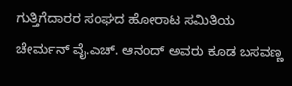ಗುತ್ತಿಗೆದಾರರ ಸಂಘದ ಹೋರಾಟ ಸಮಿತಿಯ ಚೇರ್ಮನ್ ವೈ.ಎಚ್. ಆನಂದ್ ಅವರು ಕೂಡ ಬಸವಣ್ಣ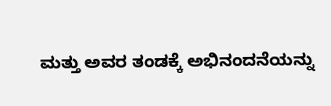ಮತ್ತು ಅವರ ತಂಡಕ್ಕೆ ಅಭಿನಂದನೆಯನ್ನು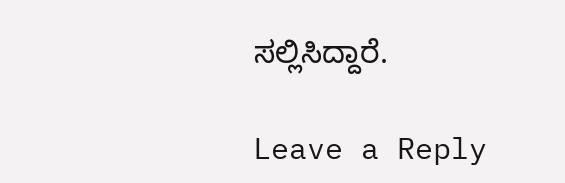ಸಲ್ಲಿಸಿದ್ದಾರೆ.

Leave a Reply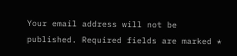Your email address will not be published. Required fields are marked *